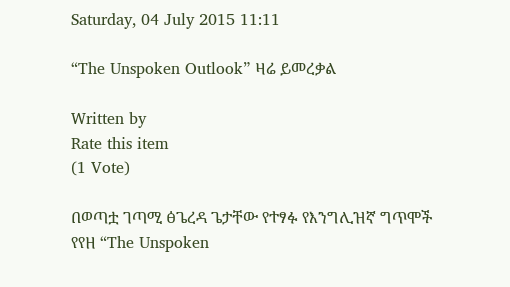Saturday, 04 July 2015 11:11

“The Unspoken Outlook” ዛሬ ይመረቃል

Written by
Rate this item
(1 Vote)

በወጣቷ ገጣሚ ፅጌረዳ ጌታቸው የተፃፉ የእንግሊዝኛ ግጥሞች የየዘ “The Unspoken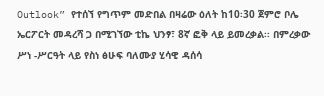Outlook” የተሰኘ የግጥም መድበል በዛሬው ዕለት ከ10፡30 ጀምሮ ቦሌ ኤርፖርት መዳረሻ ጋ በሚገኘው ቲኬ ህንፃ፣ 8ኛ ፎቅ ላይ ይመረቃል፡፡ በምረቃው ሥነ -ሥርዓት ላይ የስነ ፅሁፍ ባለሙያ ሂሳዊ ዳሰሳ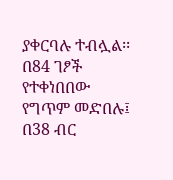ያቀርባሉ ተብሏል፡፡
በ84 ገፆች የተቀነበበው የግጥም መድበሉ፤ በ38 ብር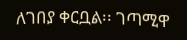ለገበያ ቀርቧል፡፡ ገጣሚዋ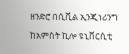ዘንድሮ በሲቪል ኢንጂነሪንግ ከአምስት ኪሎ ዩኒቨርሲቲ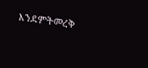እንደምትመረቅ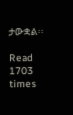ታውቋል፡፡

Read 1703 times